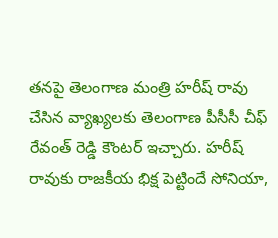తనపై తెలంగాణ మంత్రి హరీష్ రావు చేసిన వ్యాఖ్యలకు తెలంగాణ పీసీసీ చీఫ్ రేవంత్ రెడ్డి కౌంటర్ ఇచ్చారు. హరీష్ రావుకు రాజకీయ భిక్ష పెట్టిందే సోనియా,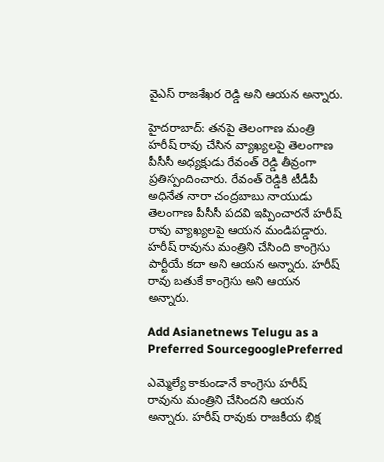వైఎస్ రాజశేఖర రెడ్డి అని ఆయన అన్నారు.

హైదరాబాద్: తనపై తెలంగాణ మంత్రి హరీష్ రావు చేసిన వ్యాఖ్యలపై తెలంగాణ పీసీసీ అధ్యక్షుడు రేవంత్ రెడ్డి తీవ్రంగా ప్రతిస్పందించారు. రేవంత్ రెడ్డికి టీడీపీ అధినేత నారా చంద్రబాబు నాయుడు తెలంగాణ పీసీసీ పదవి ఇప్పించారనే హరీష్ రావు వ్యాఖ్యలపై ఆయన మండిపడ్డారు. హరీష్ రావును మంత్రిని చేసింది కాంగ్రెసు పార్టీయే కదా అని ఆయన అన్నారు. హరీష్ రావు బతుకే కాంగ్రెసు అని ఆయన అన్నారు.

Add Asianetnews Telugu as a Preferred SourcegooglePreferred

ఎమ్మెల్యే కాకుండానే కాంగ్రెసు హరీష్ రావును మంత్రిని చేసిందని ఆయన అన్నారు. హరీష్ రావుకు రాజకీయ భిక్ష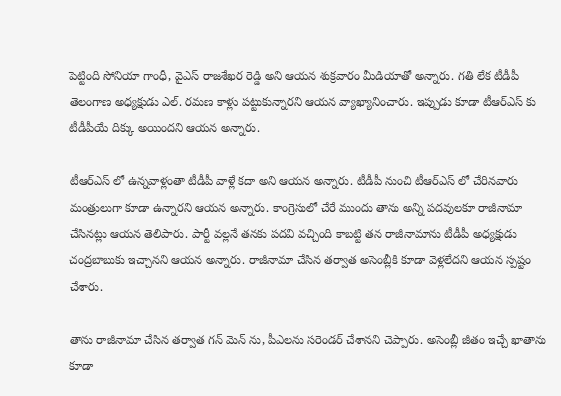పెట్టింది సోనియా గాంధీ, వైఎస్ రాజశేఖర రెడ్డి అని ఆయన శుక్రవారం మీడియాతో అన్నారు. గతి లేక టీడీపీ తెలంగాణ అధ్యక్షుడు ఎల్. రమణ కాళ్లు పట్టుకున్నారని ఆయన వ్యాఖ్యానించారు. ఇప్పుడు కూడా టీఆర్ఎస్ కు టీడీపీయే దిక్కు అయిందని ఆయన అన్నారు.

టీఆర్ఎస్ లో ఉన్నవాళ్లంతా టీడీపీ వాళ్లే కదా అని ఆయన అన్నారు. టీడీపీ నుంచి టీఆర్ఎస్ లో చేరినవారు మంత్రులుగా కూడా ఉన్నారని ఆయన అన్నారు. కాంగ్రెసులో చేరే ముందు తాను అన్ని పదవులకూ రాజీనామా చేసినట్లు ఆయన తెలిపారు. పార్టీ వల్లనే తనకు పదవి వచ్చింది కాబట్టి తన రాజీనామాను టీడీపీ అధ్యక్షుడు చంద్రబాబుకు ఇచ్చానని ఆయన అన్నారు. రాజీనామా చేసిన తర్వాత అసెంబ్లీకి కూడా వెళ్లలేదని ఆయన స్పష్టం చేశారు.

తాను రాజీనామా చేసిన తర్వాత గన్ మెన్ ను, పీఎలను సరెండర్ చేశానని చెప్పారు. అసెంబ్లీ జీతం ఇచ్చే ఖాతాను కూడా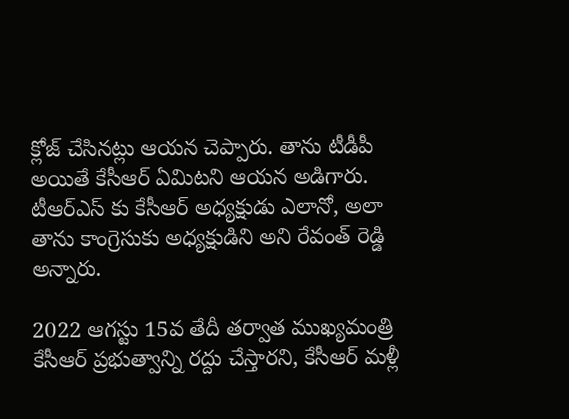క్లోజ్ చేసినట్లు ఆయన చెప్పారు. తాను టీడీపీ అయితే కేసీఆర్ ఏమిటని ఆయన అడిగారు. టీఆర్ఎస్ కు కేసీఆర్ అధ్యక్షుడు ఎలానో, అలా తాను కాంగ్రెసుకు అధ్యక్షుడిని అని రేవంత్ రెడ్డి అన్నారు.

2022 ఆగస్టు 15వ తేదీ తర్వాత ముఖ్యమంత్రి కేసీఆర్ ప్రభుత్వాన్ని రద్దు చేస్తారని, కేసీఆర్ మళ్లీ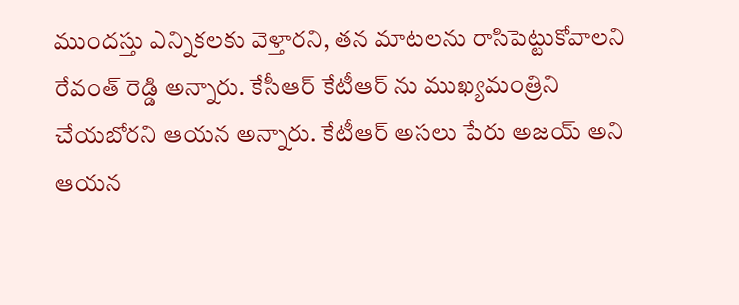ముందస్తు ఎన్నికలకు వెళ్తారని, తన మాటలను రాసిపెట్టుకోవాలని రేవంత్ రెడ్డి అన్నారు. కేసీఆర్ కేటీఆర్ ను ముఖ్యమంత్రిని చేయబోరని ఆయన అన్నారు. కేటీఆర్ అసలు పేరు అజయ్ అని ఆయన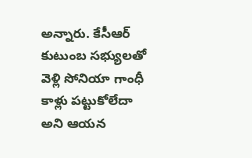అన్నారు. కేసీఆర్ కుటుంబ సభ్యులతో వెళ్లి సోనియా గాంధీ కాళ్లు పట్టుకోలేదా అని ఆయన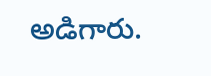అడిగారు.